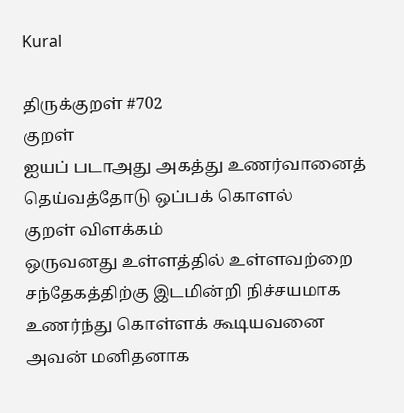Kural

திருக்குறள் #702
குறள்
ஐயப் படாஅது அகத்து உணர்வானைத்
தெய்வத்தோடு ஒப்பக் கொளல்
குறள் விளக்கம்
ஒருவனது உள்ளத்தில் உள்ளவற்றை சந்தேகத்திற்கு இடமின்றி நிச்சயமாக உணர்ந்து கொள்ளக் கூடியவனை அவன் மனிதனாக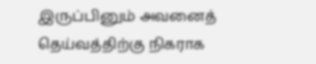இருப்பினும் அவனைத் தெய்வத்திற்கு நிகராக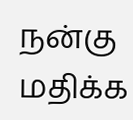நன்கு மதிக்க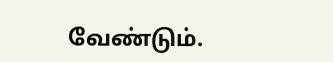வேண்டும்.